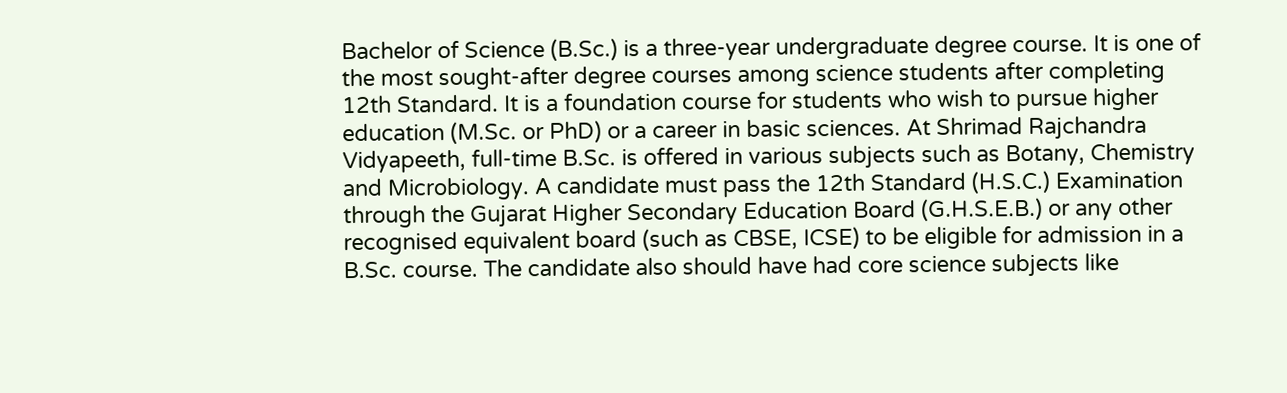Bachelor of Science (B.Sc.) is a three-year undergraduate degree course. It is one of the most sought-after degree courses among science students after completing 12th Standard. It is a foundation course for students who wish to pursue higher education (M.Sc. or PhD) or a career in basic sciences. At Shrimad Rajchandra Vidyapeeth, full-time B.Sc. is offered in various subjects such as Botany, Chemistry and Microbiology. A candidate must pass the 12th Standard (H.S.C.) Examination through the Gujarat Higher Secondary Education Board (G.H.S.E.B.) or any other recognised equivalent board (such as CBSE, ICSE) to be eligible for admission in a B.Sc. course. The candidate also should have had core science subjects like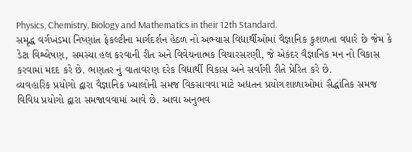Physics, Chemistry, Biology and Mathematics in their 12th Standard.
સમૃદ્ધ વર્ગખંડમા નિષ્ણાંત ફેકલ્ટીના માર્ગદર્શન હેઠળ નો અભ્યાસ વિદ્યાર્થીઓમાં વૈજ્ઞાનિક કુશળતા વધારે છે જેમ કે ડેટા વિશ્લેષણ, સમસ્યા હલ કરવાની રીત અને વિવેચનાત્મક વિચારસરણી, જે એકંદર વૈજ્ઞાનિક મન નો વિકાસ કરવામાં મદદ કરે છે. ભણતર નું વાતાવરણ દરેક વિદ્યાર્થી વિકાસ અને સર્વાંગી રીતે પ્રેરિત કરે છે.
વ્યવહારિક પ્રયોગો દ્વારા વૈજ્ઞાનિક ખ્યાલોની સમજ વિકસાવવા માટે અદ્યતન પ્રયોગશાળાઓમાં સૈદ્ધાંતિક સમજ વિવિધ પ્રયોગો દ્વારા સમજાવવામાં આવે છે. આવા અનુભવ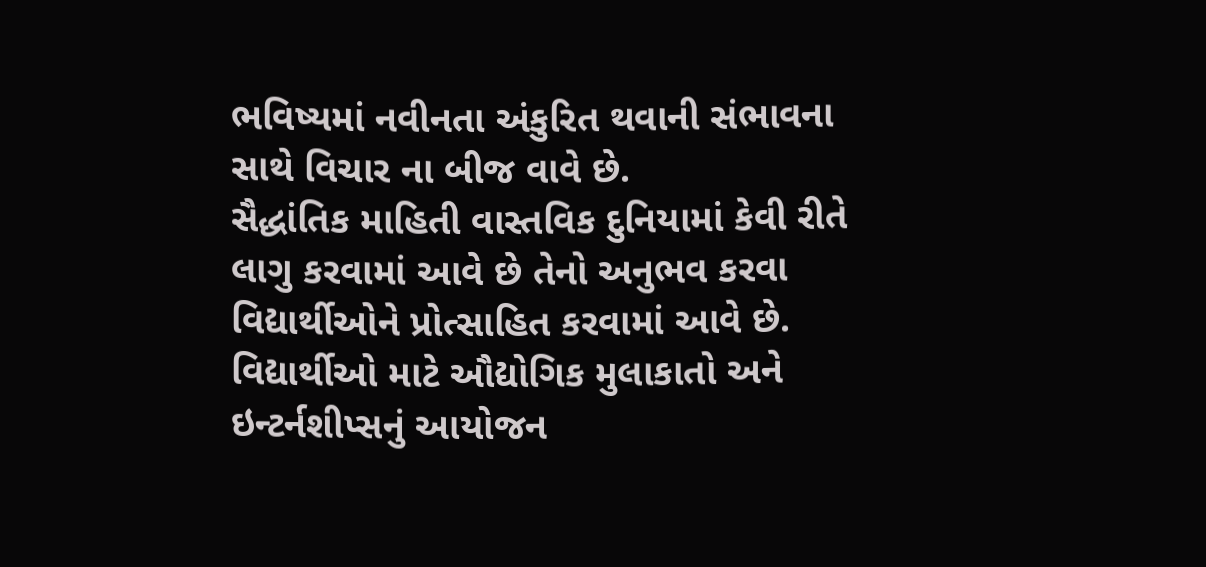ભવિષ્યમાં નવીનતા અંકુરિત થવાની સંભાવના સાથે વિચાર ના બીજ વાવે છે.
સૈદ્ધાંતિક માહિતી વાસ્તવિક દુનિયામાં કેવી રીતે લાગુ કરવામાં આવે છે તેનો અનુભવ કરવા વિદ્યાર્થીઓને પ્રોત્સાહિત કરવામાં આવે છે. વિદ્યાર્થીઓ માટે ઔદ્યોગિક મુલાકાતો અને ઇન્ટર્નશીપ્સનું આયોજન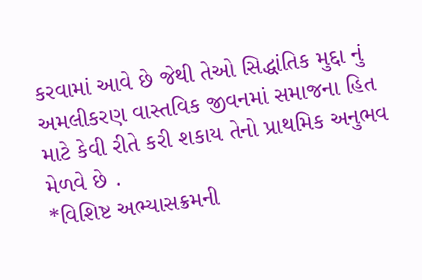કરવામાં આવે છે જેથી તેઓ સિદ્ધાંતિક મુદ્દા નું અમલીકરણ વાસ્તવિક જીવનમાં સમાજના હિત માટે કેવી રીતે કરી શકાય તેનો પ્રાથમિક અનુભવ મેળવે છે .
*વિશિષ્ટ અભ્યાસક્રમની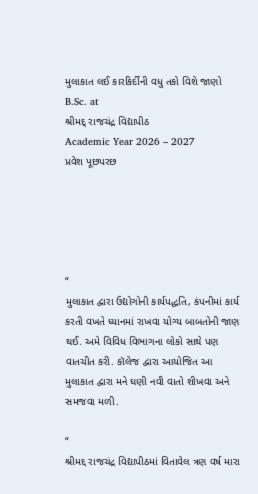મુલાકાત લઈ કારકિર્દીની વધુ તકો વિશે જાણો
B.Sc. at
શ્રીમદ્ રાજચંદ્ર વિદ્યાપીઠ
Academic Year 2026 – 2027
પ્રવેશ પૂછપરછ





“
મુલાકાત દ્વારા ઉદ્યોગોની કાર્યપદ્ધતિ, કંપનીમાં કાર્ય કરતી વખતે ધ્યાનમાં રાખવા યોગ્ય બાબતોની જાણ થઈ. અમે વિવિધ વિભાગના લોકો સાથે પણ વાતચીત કરી. કૉલેજ દ્વારા આયોજિત આ મુલાકાત દ્વારા મને ઘણી નવી વાતો શીખવા અને સમજવા મળી.

“
શ્રીમદ્દ રાજચંદ્ર વિદ્યાપીઠમાં વિતાવેલ ત્રણ વર્ષ મારા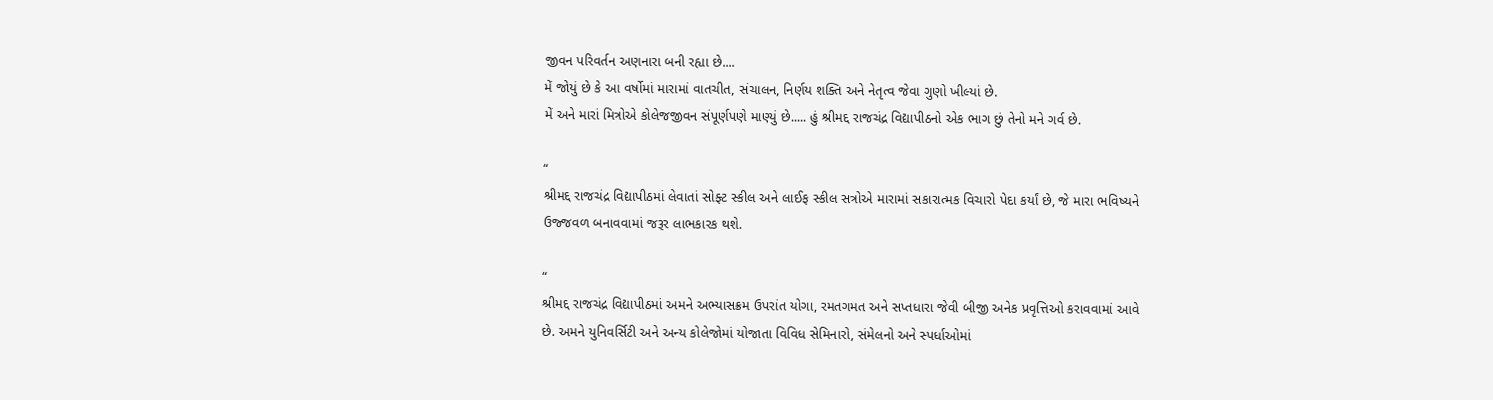જીવન પરિવર્તન અણનારા બની રહ્યા છે....
મેં જોયું છે કે આ વર્ષોમાં મારામાં વાતચીત, સંચાલન, નિર્ણય શક્તિ અને નેતૃત્વ જેવા ગુણો ખીલ્યાં છે.
મેં અને મારાં મિત્રોએ કોલેજજીવન સંપૂર્ણપણે માણ્યું છે..... હું શ્રીમદ્દ રાજચંદ્ર વિદ્યાપીઠનો એક ભાગ છું તેનો મને ગર્વ છે.

“
શ્રીમદ્દ રાજચંદ્ર વિદ્યાપીઠમાં લેવાતાં સોફ્ટ સ્કીલ અને લાઈફ સ્કીલ સત્રોએ મારામાં સકારાત્મક વિચારો પેદા કર્યાં છે, જે મારા ભવિષ્યને ઉજ્જવળ બનાવવામાં જરૂર લાભકારક થશે.

“
શ્રીમદ્દ રાજચંદ્ર વિદ્યાપીઠમાં અમને અભ્યાસક્રમ ઉપરાંત યોગા, રમતગમત અને સપ્તધારા જેવી બીજી અનેક પ્રવૃત્તિઓ કરાવવામાં આવે છે. અમને યુનિવર્સિટી અને અન્ય કોલેજોમાં યોજાતા વિવિધ સેમિનારો, સંમેલનો અને સ્પર્ધાઓમાં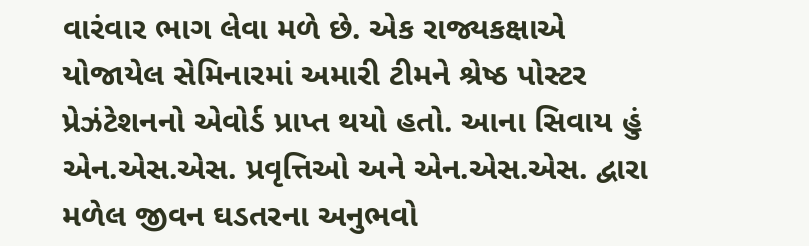વારંવાર ભાગ લેવા મળે છે. એક રાજ્યકક્ષાએ યોજાયેલ સેમિનારમાં અમારી ટીમને શ્રેષ્ઠ પોસ્ટર પ્રેઝંટેશનનો એવોર્ડ પ્રાપ્ત થયો હતો. આના સિવાય હું એન.એસ.એસ. પ્રવૃત્તિઓ અને એન.એસ.એસ. દ્વારા મળેલ જીવન ઘડતરના અનુભવો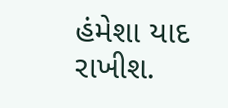હંમેશા યાદ રાખીશ.